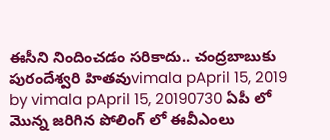ఈసీని నిందించడం సరికాదు.. చంద్రబాబుకు పురందేశ్వరి హితవుvimala pApril 15, 2019 by vimala pApril 15, 20190730 ఏపీ లో మొన్న జరిగిన పోలింగ్ లో ఈవీఎంలు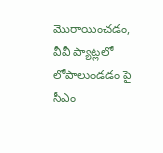మొరాయించడం, వీవీ ప్యాట్లలో లోపాలుండడం పై సీఎం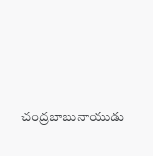చంద్రబాబునాయుడు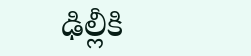ఢిల్లీకి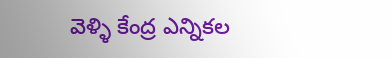వెళ్ళి కేంద్ర ఎన్నికల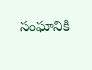సంఘానికి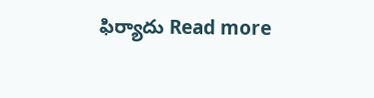ఫిర్యాదు Read more